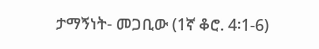ታማኝነት- መጋቢው (1ኛ ቆሮ. 4፡1-6)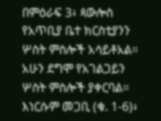በምዕራፍ 3፥ ጳውሎስ የአጥቢያ ቤተ ክርስቲያንን ሦስት ምስሎች አሳይቶአል። አሁን ደግሞ የአገልጋይን ሦስት ምስሎች ያቀርባል። እነርሱም መጋቢ (ቁ. 1-6)፥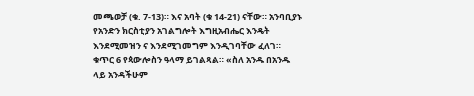መጫወቻ (ቁ. 7-13)። እና አባት (ቁ 14-21) ናቸው። አንባቢያኑ የአንድን ክርስቲያን አገልግሎት እግዚአብሔር እንዴት እንደሚመዝን ና እንደሚገመግም እንዲገባቸው ፈለገ። ቁጥር 6 የጳውሎስን ዓላማ ይገልጻል። «ስለ አንዱ በአንዱ ላይ አንዳችሁም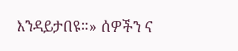እንዳይታበዩ።» ሰዎችን ና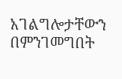አገልግሎታቸውን በምንገመግበት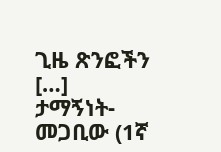ጊዜ ጽንፎችን […]
ታማኝነት- መጋቢው (1ኛ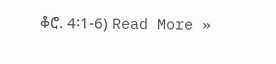ቆሮ. 4፡1-6) Read More »